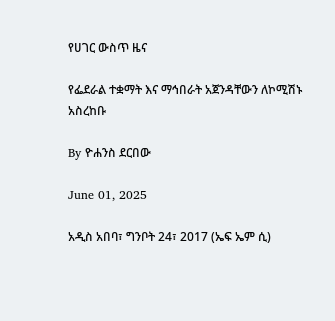የሀገር ውስጥ ዜና

የፌደራል ተቋማት እና ማኅበራት አጀንዳቸውን ለኮሚሽኑ አስረከቡ

By ዮሐንስ ደርበው

June 01, 2025

አዲስ አበባ፣ ግንቦት 24፣ 2017 (ኤፍ ኤም ሲ)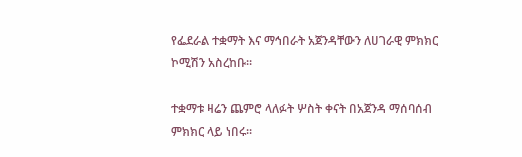የፌደራል ተቋማት እና ማኅበራት አጀንዳቸውን ለሀገራዊ ምክክር ኮሚሽን አስረከቡ።

ተቋማቱ ዛሬን ጨምሮ ላለፉት ሦስት ቀናት በአጀንዳ ማሰባሰብ ምክክር ላይ ነበሩ፡፡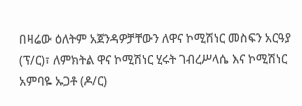በዛሬው ዕለትም አጀንዳዎቻቸውን ለዋና ኮሚሽነር መስፍን አርዓያ (ፕ/ር)፣ ለምክትል ዋና ኮሚሽነር ሂሩት ገብረሥላሴ እና ኮሚሽነር አምባዬ ኡጋቶ (ዶ/ር)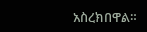አስረክበዋል።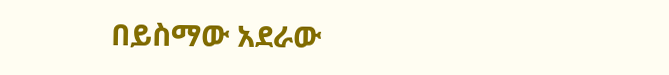በይስማው አደራው